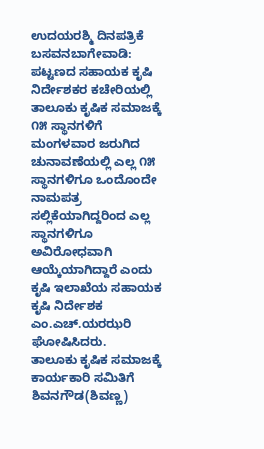ಉದಯರಶ್ಮಿ ದಿನಪತ್ರಿಕೆ
ಬಸವನಬಾಗೇವಾಡಿ: ಪಟ್ಟಣದ ಸಹಾಯಕ ಕೃಷಿ ನಿರ್ದೇಶಕರ ಕಚೇರಿಯಲ್ಲಿ ತಾಲೂಕು ಕೃಷಿಕ ಸಮಾಜಕ್ಕೆ ೧೫ ಸ್ಥಾನಗಳಿಗೆ ಮಂಗಳವಾರ ಜರುಗಿದ ಚುನಾವಣೆಯಲ್ಲಿ ಎಲ್ಲ ೧೫ ಸ್ಥಾನಗಳಿಗೂ ಒಂದೊಂದೇ ನಾಮಪತ್ರ ಸಲ್ಲಿಕೆಯಾಗಿದ್ದರಿಂದ ಎಲ್ಲ ಸ್ಥಾನಗಳಿಗೂ ಅವಿರೋಧವಾಗಿ ಆಯ್ಕೆಯಾಗಿದ್ದಾರೆ ಎಂದು ಕೃಷಿ ಇಲಾಖೆಯ ಸಹಾಯಕ ಕೃಷಿ ನಿರ್ದೇಶಕ ಎಂ.ಎಚ್.ಯರಝರಿ ಘೋಷಿಸಿದರು.
ತಾಲೂಕು ಕೃಷಿಕ ಸಮಾಜಕ್ಕೆ ಕಾರ್ಯಕಾರಿ ಸಮಿತಿಗೆ ಶಿವನಗೌಡ(ಶಿವಣ್ಣ)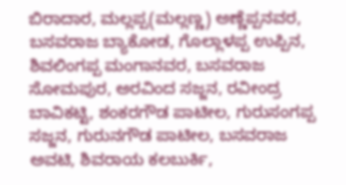ಬಿರಾದಾರ, ಮಲ್ಲಪ್ಪ(ಮಲ್ಲಣ್ಣ) ಅಣ್ಣೆಪ್ಪನವರ, ಬಸವರಾಜ ಬ್ಯಾಕೋಡ, ಗೊಲ್ಲಾಳಪ್ಪ ಉಪ್ಪಿನ, ಶಿವಲಿಂಗಪ್ಪ ಮಂಗಾನವರ, ಬಸವರಾಜ ಸೋಮಪುರ, ಅರವಿಂದ ಸಜ್ಜನ, ರವೀಂದ್ರ ಬಾವಿಕಟ್ಟಿ, ಶಂಕರಗೌಡ ಪಾಟೀಲ, ಗುರುಸಂಗಪ್ಪ ಸಜ್ಜನ, ಗುರುನಗೌಡ ಪಾಟೀಲ, ಬಸವರಾಜ ಅವಟಿ, ಶಿವರಾಯ ಕಲಬುರ್ಕಿ,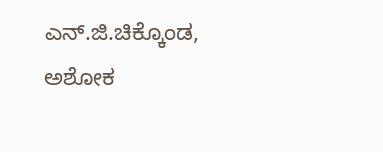ಎನ್.ಜಿ.ಚಿಕ್ಕೊಂಡ, ಅಶೋಕ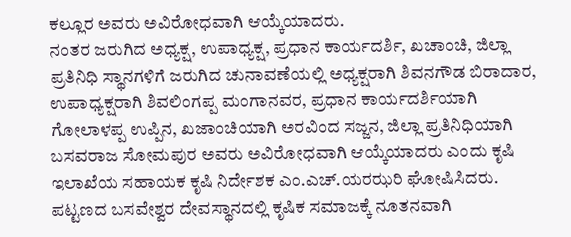ಕಲ್ಲೂರ ಅವರು ಅವಿರೋಧವಾಗಿ ಆಯ್ಕೆಯಾದರು.
ನಂತರ ಜರುಗಿದ ಅಧ್ಯಕ್ಷ, ಉಪಾಧ್ಯಕ್ಷ, ಪ್ರಧಾನ ಕಾರ್ಯದರ್ಶಿ, ಖಚಾಂಚಿ, ಜಿಲ್ಲಾ ಪ್ರತಿನಿಧಿ ಸ್ಥಾನಗಳಿಗೆ ಜರುಗಿದ ಚುನಾವಣೆಯಲ್ಲಿ ಅಧ್ಯಕ್ಷರಾಗಿ ಶಿವನಗೌಡ ಬಿರಾದಾರ, ಉಪಾಧ್ಯಕ್ಷರಾಗಿ ಶಿವಲಿಂಗಪ್ಪ ಮಂಗಾನವರ, ಪ್ರಧಾನ ಕಾರ್ಯದರ್ಶಿಯಾಗಿ ಗೋಲಾಳಪ್ಪ ಉಪ್ಪಿನ, ಖಜಾಂಚಿಯಾಗಿ ಅರವಿಂದ ಸಜ್ಜನ, ಜಿಲ್ಲಾ ಪ್ರತಿನಿಧಿಯಾಗಿ ಬಸವರಾಜ ಸೋಮಪುರ ಅವರು ಅವಿರೋಧವಾಗಿ ಆಯ್ಕೆಯಾದರು ಎಂದು ಕೃಷಿ ಇಲಾಖೆಯ ಸಹಾಯಕ ಕೃಷಿ ನಿರ್ದೇಶಕ ಎಂ.ಎಚ್.ಯರಝರಿ ಘೋಷಿಸಿದರು.
ಪಟ್ಟಣದ ಬಸವೇಶ್ವರ ದೇವಸ್ಥಾನದಲ್ಲಿ ಕೃಷಿಕ ಸಮಾಜಕ್ಕೆ ನೂತನವಾಗಿ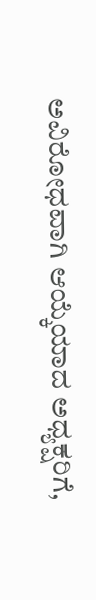ಅವಿರೋಧವಾಗಿ ಆಯ್ಕೆಯಾದ ಅಧ್ಯಕ್ಷರಿಗೆ,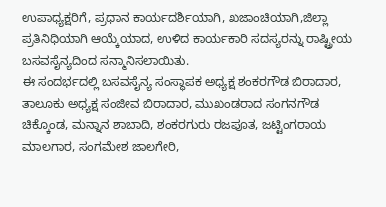ಉಪಾಧ್ಯಕ್ಷರಿಗೆ, ಪ್ರಧಾನ ಕಾರ್ಯದರ್ಶಿಯಾಗಿ, ಖಜಾಂಚಿಯಾಗಿ,ಜಿಲ್ಲಾ ಪ್ರತಿನಿಧಿಯಾಗಿ ಆಯ್ಕೆಯಾದ, ಉಳಿದ ಕಾರ್ಯಕಾರಿ ಸದಸ್ಯರನ್ನು ರಾಷ್ಟ್ರೀಯ ಬಸವಸೈನ್ಯದಿಂದ ಸನ್ಮಾನಿಸಲಾಯಿತು.
ಈ ಸಂದರ್ಭದಲ್ಲಿ ಬಸವಸೈನ್ಯ ಸಂಸ್ಥಾಪಕ ಅಧ್ಯಕ್ಷ ಶಂಕರಗೌಡ ಬಿರಾದಾರ, ತಾಲೂಕು ಅಧ್ಯಕ್ಷ ಸಂಜೀವ ಬಿರಾದಾರ, ಮುಖಂಡರಾದ ಸಂಗನಗೌಡ ಚಿಕ್ಕೊಂಡ, ಮನ್ನಾನ ಶಾಬಾದಿ, ಶಂಕರಗುರು ರಜಪೂತ, ಜಟ್ಟಿಂಗರಾಯ ಮಾಲಗಾರ, ಸಂಗಮೇಶ ಜಾಲಗೇರಿ,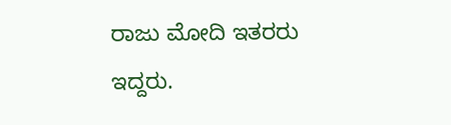ರಾಜು ಮೋದಿ ಇತರರು ಇದ್ದರು.